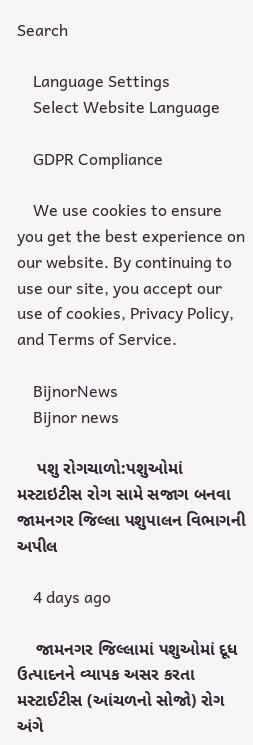Search

    Language Settings
    Select Website Language

    GDPR Compliance

    We use cookies to ensure you get the best experience on our website. By continuing to use our site, you accept our use of cookies, Privacy Policy, and Terms of Service.

    BijnorNews
    Bijnor news

    પશુ રોગચાળો:પશુઓમાં મસ્ટાઇટીસ રોગ સામે સજાગ બનવા જામનગર જિલ્લા પશુપાલન વિભાગની અપીલ

    4 days ago

    જામનગર જિલ્લામાં પશુઓમાં દૂધ ઉત્પાદનને વ્યાપક અસર કરતા મસ્ટાઈટીસ (આંચળનો સોજો) રોગ અંગે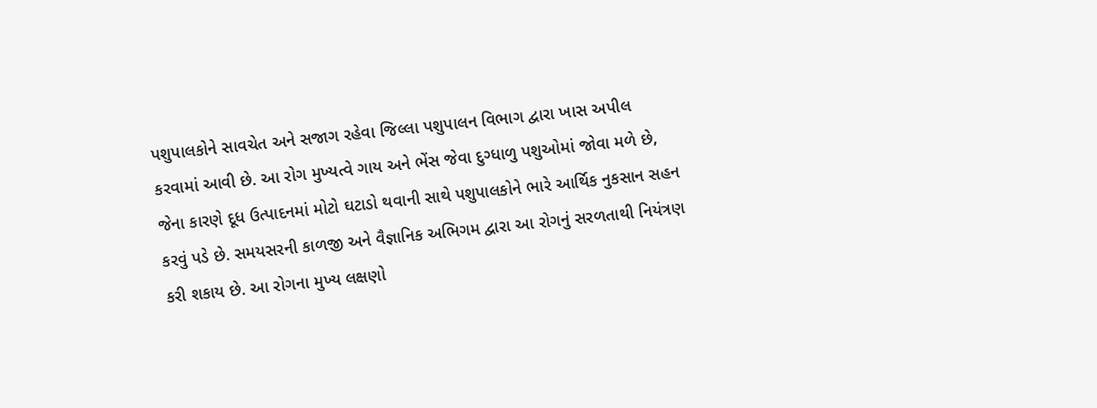પશુપાલકોને સાવચેત અને સજાગ રહેવા જિલ્લા પશુપાલન વિભાગ દ્વારા ખાસ અપીલ કરવામાં આવી છે. આ રોગ મુખ્યત્વે ગાય અને ભેંસ જેવા દુગ્ધાળુ પશુઓમાં જોવા મળે છે, જેના કારણે દૂધ ઉત્પાદનમાં મોટો ઘટાડો થવાની સાથે પશુપાલકોને ભારે આર્થિક નુકસાન સહન કરવું પડે છે. સમયસરની કાળજી અને વૈજ્ઞાનિક અભિગમ દ્વારા આ રોગનું સરળતાથી નિયંત્રણ કરી શકાય છે. આ રોગના મુખ્ય લક્ષણો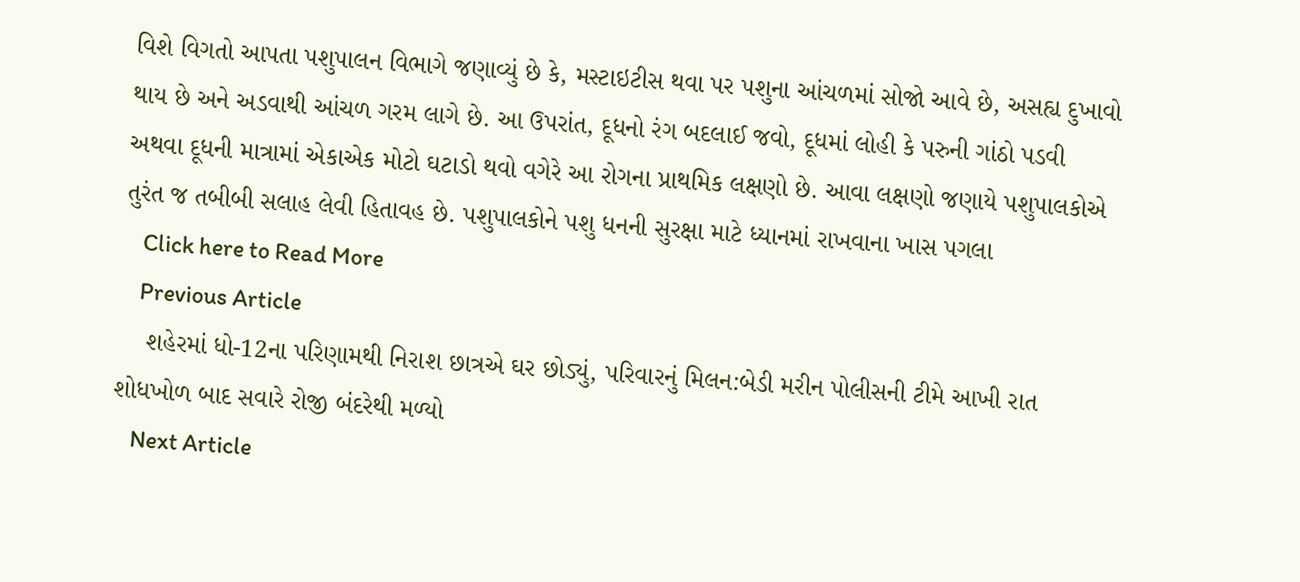વિશે વિગતો આપતા પશુપાલન વિભાગે જણાવ્યું છે કે, મસ્ટાઇટીસ થવા પર પશુના આંચળમાં સોજો આવે છે, અસહ્ય દુખાવો થાય છે અને અડવાથી આંચળ ગરમ લાગે છે. આ ઉપરાંત, દૂધનો રંગ બદલાઈ જવો, દૂધમાં લોહી કે પરુની ગાંઠો પડવી અથવા દૂધની માત્રામાં એકાએક મોટો ઘટાડો થવો વગેરે આ રોગના પ્રાથમિક લક્ષણો છે. આવા લક્ષણો જણાયે પશુપાલકોએ તુરંત જ તબીબી સલાહ લેવી હિતાવહ છે. પશુપાલકોને પશુ ધનની સુરક્ષા માટે ધ્યાનમાં રાખવાના ખાસ પગલા
    Click here to Read More
    Previous Article
    શહેરમાં ધો-12ના પરિણામથી નિરાશ છાત્રએ ઘર છોડ્યું, પરિવારનું મિલન:બેડી મરીન પોલીસની ટીમે આખી રાત શોધખોળ બાદ સવારે રોજી બંદરેથી મળ્યો
    Next Article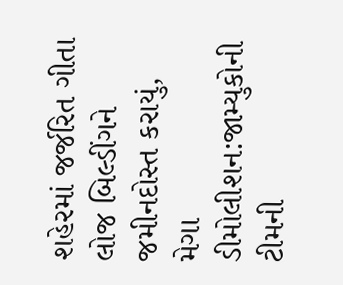શહેરમાં જર્જરિત ગીતા લોજ બિલ્ડીંગને જમીનદોસ્ત કરાયું, મેગા ડીમોલીશન:જામ્યુકોની ટીમની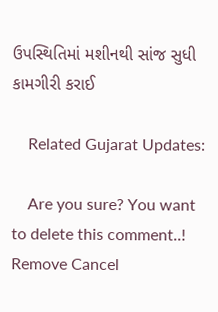ઉપસ્થિતિમાં મશીનથી સાંજ સુધી કામગીરી કરાઈ

    Related Gujarat Updates:

    Are you sure? You want to delete this comment..! Remove Cancel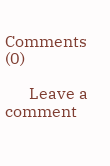Comments (0)

      Leave a comment